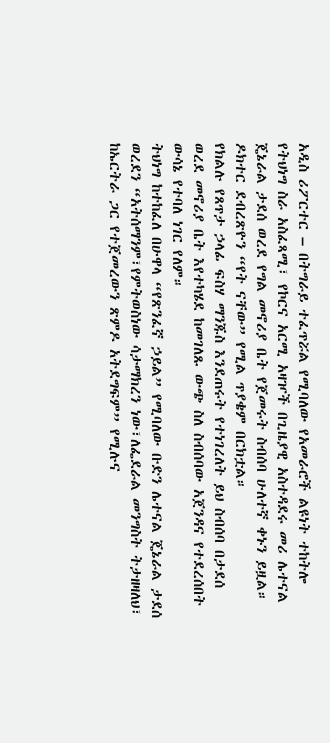አዲስ ሪፖርተር – በትግራይ ተፈጥሯል የሚባለው የአመራሮች ልዩነት ተከትሎ የትህነግ ስራ አስፈጻሚ፣ የኮርና አርሚ አዛዦች በጊዜያዊ አስተዳደሩ መሪ ሌተናል ጄኔራል ታደሰ ወረደ የግል መኖሪያ ቤት የጀመሩት ስብሰባ ሁለተኛ ቀኑን ይዟል። ዶክተር ደብረጽዮን “የት ናቸው” የሚል ጥያቄም በርክቷል።
የክልሉ የጸጥታ ኃላፊ ፍስሃ ማንጁስ እንደጠሩት የተነገረለት ይህ ስብሰባ በታደሰ ወረደ መኖሪያ ቤት እየተካሄደ ከመገለጹ ውጭ ስለ ስብሰባው አጀንዳና የተደረሰበት ውሳኔ የተባለ ነገር የለም።
ትህነግ ከተከፈለ በሁዋላ “የጽንፈኛ ኃይል” የሚባለው ቡድን ሌተናል ጄኔራል ታደሰ ወረደን “አትሰማንም፣የምትወስነው ሳታማክረን ነው፣ለፌደራል መንግስት ትታዘዛለህ፣ ከኤርትራ ጋር የተጀመረውን ጽምዶ አትደግፍም” የሚሉና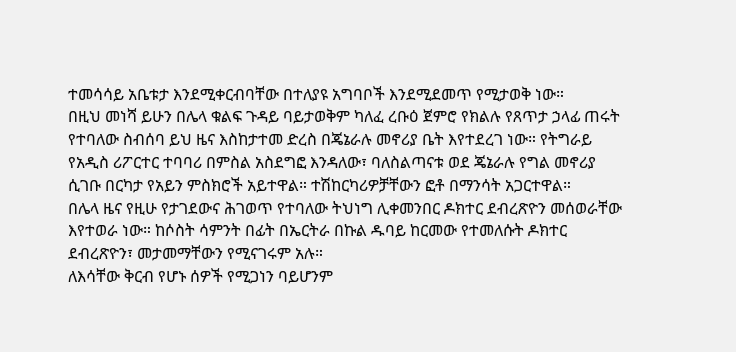ተመሳሳይ አቤቱታ እንደሚቀርብባቸው በተለያዩ አግባቦች እንደሚደመጥ የሚታወቅ ነው።
በዚህ መነሻ ይሁን በሌላ ቁልፍ ጉዳይ ባይታወቅም ካለፈ ረቡዕ ጀምሮ የክልሉ የጸጥታ ኃላፊ ጠሩት የተባለው ስብሰባ ይህ ዜና እስከታተመ ድረስ በጄኔራሉ መኖሪያ ቤት እየተደረገ ነው። የትግራይ የአዲስ ሪፖርተር ተባባሪ በምስል አስደግፎ እንዳለው፣ ባለስልጣናቱ ወደ ጄኔራሉ የግል መኖሪያ ሲገቡ በርካታ የአይን ምስክሮች አይተዋል። ተሽከርካሪዎቻቸውን ፎቶ በማንሳት አጋርተዋል።
በሌላ ዜና የዚሁ የታገደውና ሕገወጥ የተባለው ትህነግ ሊቀመንበር ዶክተር ደብረጽዮን መሰወራቸው እየተወራ ነው። ከሶስት ሳምንት በፊት በኤርትራ በኩል ዱባይ ከርመው የተመለሱት ዶክተር ደብረጽዮን፣ መታመማቸውን የሚናገሩም አሉ።
ለእሳቸው ቅርብ የሆኑ ሰዎች የሚጋነን ባይሆንም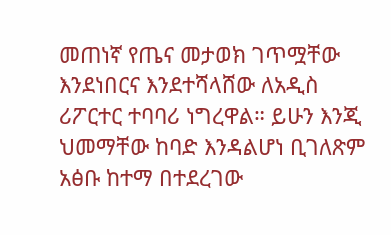መጠነኛ የጤና መታወክ ገጥሟቸው እንደነበርና እንደተሻላሸው ለአዲስ ሪፖርተር ተባባሪ ነግረዋል። ይሁን እንጂ ህመማቸው ከባድ እንዳልሆነ ቢገለጽም አፅቡ ከተማ በተደረገው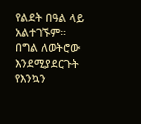የልደት በዓል ላይ አልተገኙም። በግል ለወትሮው እንደሚያደርጉት የእንኳን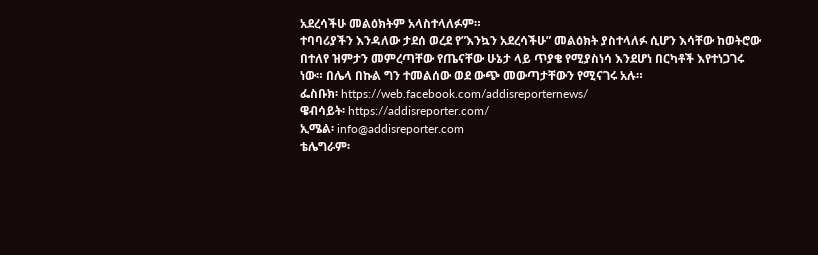አደረሳችሁ መልዕክትም አላስተላለፉም።
ተባባሪያችን እንዳለው ታደሰ ወረደ የ”እንኳን አደረሳችሁ” መልዕክት ያስተላለፉ ሲሆን እሳቸው ከወትሮው በተለየ ዝምታን መምረጣቸው የጤናቸው ሁኔታ ላይ ጥያቄ የሚያስነሳ እንደሆነ በርካቶች እየተነጋገሩ ነው። በሌላ በኩል ግን ተመልሰው ወደ ውጭ መውጣታቸውን የሚናገሩ አሉ።
ፌስቡክ፡ https://web.facebook.com/addisreporternews/
ዌብሳይት፡ https://addisreporter.com/
ኢሜል፡ info@addisreporter.com
ቴሌግራም፡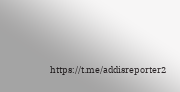https://t.me/addisreporter2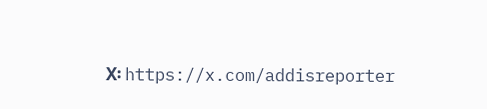X፡ https://x.com/addisreporter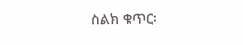ስልክ ቁጥር፡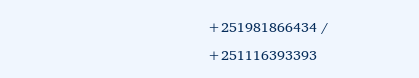+251981866434 / +251116393393